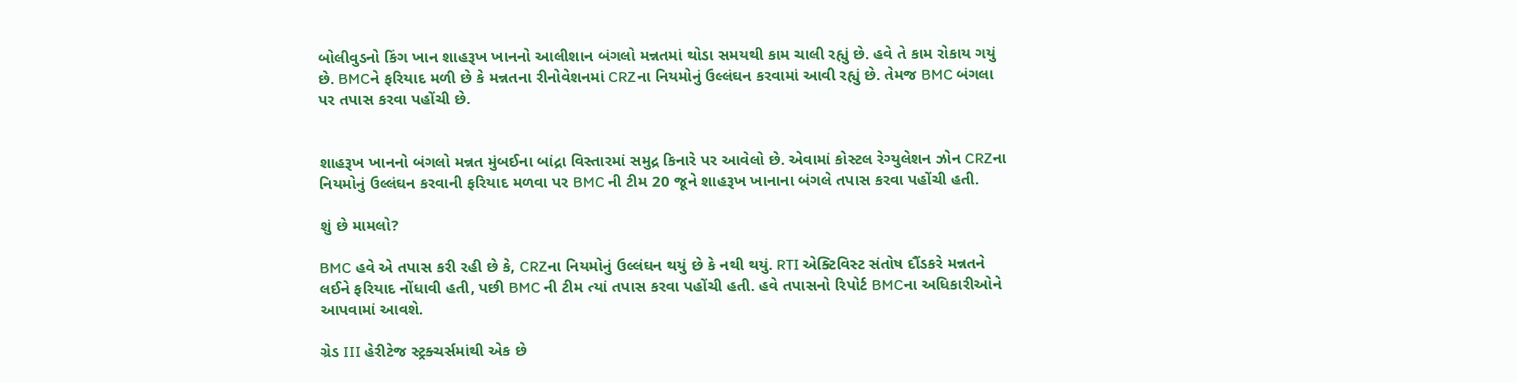બોલીવુડનો કિંગ ખાન શાહરૂખ ખાનનો આલીશાન બંગલો મન્નતમાં થોડા સમયથી કામ ચાલી રહ્યું છે. હવે તે કામ રોકાય ગયું છે. BMCને ફરિયાદ મળી છે કે મન્નતના રીનોવેશનમાં CRZના નિયમોનું ઉલ્લંઘન કરવામાં આવી રહ્યું છે. તેમજ BMC બંગલા પર તપાસ કરવા પહોંચી છે.


શાહરૂખ ખાનનો બંગલો મન્નત મુંબઈના બાંદ્રા વિસ્તારમાં સમુદ્ર કિનારે પર આવેલો છે. એવામાં કોસ્ટલ રેગ્યુલેશન ઝોન CRZના નિયમોનું ઉલ્લંઘન કરવાની ફરિયાદ મળવા પર BMC ની ટીમ 20 જૂને શાહરૂખ ખાનાના બંગલે તપાસ કરવા પહોંચી હતી.

શું છે મામલો?

BMC હવે એ તપાસ કરી રહી છે કે, CRZના નિયમોનું ઉલ્લંઘન થયું છે કે નથી થયું. RTI એક્ટિવિસ્ટ સંતોષ દૌંડકરે મન્નતને લઈને ફરિયાદ નોંધાવી હતી, પછી BMC ની ટીમ ત્યાં તપાસ કરવા પહોંચી હતી. હવે તપાસનો રિપોર્ટ BMCના અધિકારીઓને આપવામાં આવશે.

ગ્રેડ III હેરીટેજ સ્ટ્રક્ચર્સમાંથી એક છે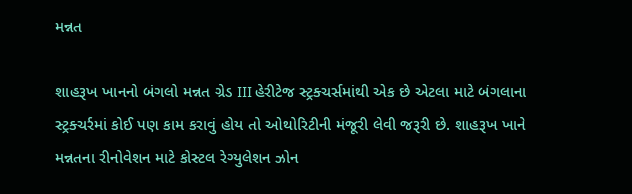મન્નત

શાહરૂખ ખાનનો બંગલો મન્નત ગ્રેડ III હેરીટેજ સ્ટ્રક્ચર્સમાંથી એક છે એટલા માટે બંગલાના સ્ટ્રક્ચર્રમાં કોઈ પણ કામ કરાવું હોય તો ઓથોરિટીની મંજૂરી લેવી જરૂરી છે. શાહરૂખ ખાને મન્નતના રીનોવેશન માટે કોસ્ટલ રેગ્યુલેશન ઝોન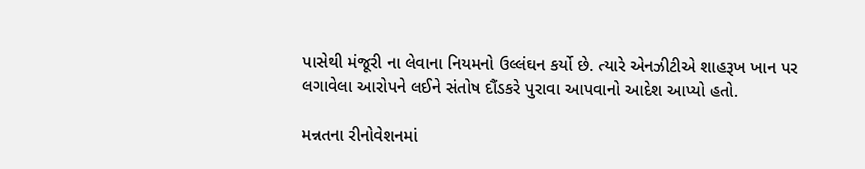પાસેથી મંજૂરી ના લેવાના નિયમનો ઉલ્લંઘન કર્યો છે. ત્યારે એનઝીટીએ શાહરૂખ ખાન પર લગાવેલા આરોપને લઈને સંતોષ દૌંડકરે પુરાવા આપવાનો આદેશ આપ્યો હતો.

મન્નતના રીનોવેશનમાં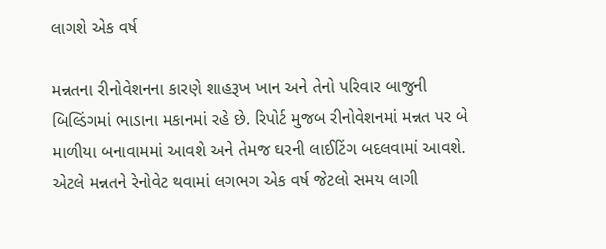લાગશે એક વર્ષ

મન્નતના રીનોવેશનના કારણે શાહરૂખ ખાન અને તેનો પરિવાર બાજુની બિલ્ડિંગમાં ભાડાના મકાનમાં રહે છે. રિપોર્ટ મુજબ રીનોવેશનમાં મન્નત પર બે માળીયા બનાવામમાં આવશે અને તેમજ ઘરની લાઈટિંગ બદલવામાં આવશે. એટલે મન્નતને રેનોવેટ થવામાં લગભગ એક વર્ષ જેટલો સમય લાગી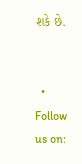શકે છે.


  • Follow us on: